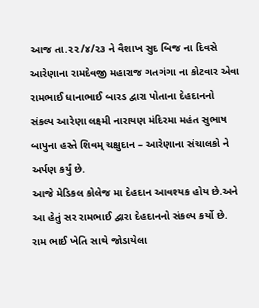આજ તા.૨૨/૪/૨૩ ને વૈશાખ સુદ બિજ ના દિવસે આરેણાના રામદેવજી મહારાજ ગતગંગા ના કોટવાર એવા રામભાઈ ધાનાભાઈ બારડ દ્વારા પોતાના દેહદાનનો સંકલ્પ આરેણા લક્ષ્મી નારાયણ મંદિરમા મહંત સુભાષ બાપુના હસ્તે શિવમ્ ચક્ષુદાન – આરેણાના સંચાલકો ને અર્પણ કર્યું છે.
આજે મેડિકલ કોલેજ મા દેહદાન આવશ્યક હોય છે.અને આ હેતું સર રામભાઈ દ્વારા દેહદાનનો સંકલ્પ કર્યો છે. રામ ભાઈ ખેતિ સાથે જોડાયેલા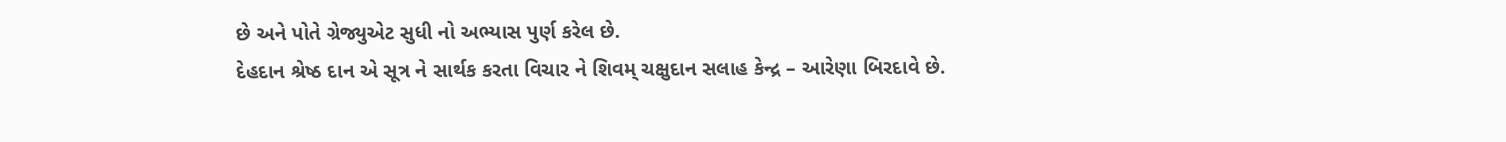છે અને પોતે ગ્રેજ્યુએટ સુધી નો અભ્યાસ પુર્ણ કરેલ છે.
દેહદાન શ્રેષ્ઠ દાન એ સૂત્ર ને સાર્થક કરતા વિચાર ને શિવમ્ ચક્ષુદાન સલાહ કેન્દ્ર – આરેણા બિરદાવે છે.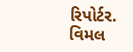રિપોર્ટર. વિમલ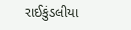રાઈકુંડલીયા